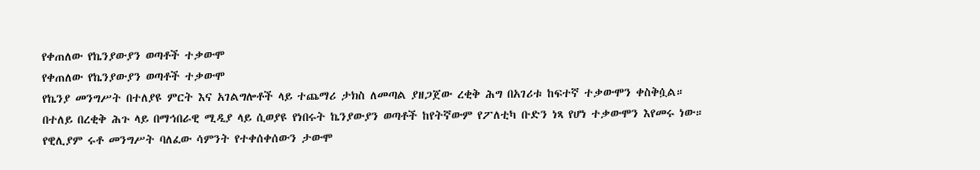የቀጠለው የኬንያውያን ወጣቶች ተቃውሞ
የቀጠለው የኬንያውያን ወጣቶች ተቃውሞ
የኬንያ መንግሥት በተለያዩ ምርት እና አገልግሎቶች ላይ ተጨማሪ ታክስ ለመጣል ያዘጋጀው ረቂቅ ሕግ በአገሪቱ ከፍተኛ ተቃውሞን ቀስቅሷል።
በተለይ በረቂቅ ሕጉ ላይ በማኅበራዊ ሚዲያ ላይ ሲወያዩ የነበሩት ኬንያውያን ወጣቶች ከየትኛውም የፖለቲካ ቡድን ነጻ የሆነ ተቃውሞን እየመሩ ነው።
የዊሊያም ሩቶ መንግሥት ባለፈው ሳምንት የተቀሰቀሰውን ታውሞ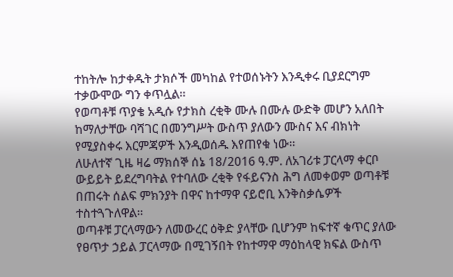ተከትሎ ከታቀዱት ታክሶች መካከል የተወሰኑትን እንዲቀሩ ቢያደርግም ተቃውሞው ግን ቀጥሏል።
የወጣቶቹ ጥያቄ አዲሱ የታክስ ረቂቅ ሙሉ በሙሉ ውድቅ መሆን አለበት ከማለታቸው ባሻገር በመንግሥት ውስጥ ያለውን ሙስና እና ብክነት የሚያስቀሩ እርምጃዎች እንዲወሰዱ እየጠየቁ ነው።
ለሁለተኛ ጊዜ ዛሬ ማክሰኞ ሰኔ 18/2016 ዓ.ም. ለአገሪቱ ፓርላማ ቀርቦ ውይይት ይደረግባትል የተባለው ረቂቅ የፋይናንስ ሕግ ለመቀወም ወጣቶቹ በጠሩት ሰልፍ ምክንያት በዋና ከተማዋ ናይሮቢ እንቅስቃሴዎች ተስተጓጉለዋል።
ወጣቶቹ ፓርላማውን ለመውረር ዕቅድ ያላቸው ቢሆንም ከፍተኛ ቁጥር ያለው የፀጥታ ኃይል ፓርላማው በሚገኝበት የከተማዋ ማዕከላዊ ክፍል ውስጥ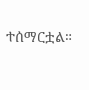ተሰማርቷል።